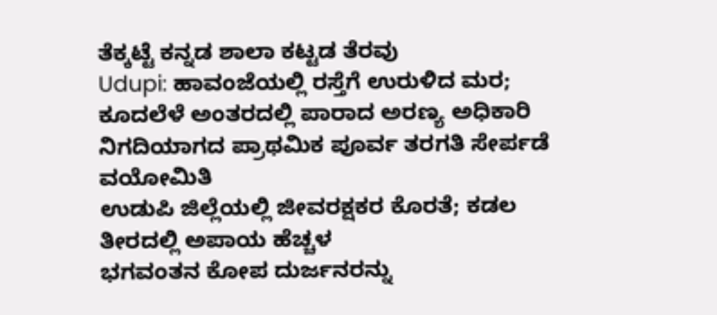ತೆಕ್ಕಟ್ಟೆ ಕನ್ನಡ ಶಾಲಾ ಕಟ್ಟಡ ತೆರವು
Udupi: ಹಾವಂಜೆಯಲ್ಲಿ ರಸ್ತೆಗೆ ಉರುಳಿದ ಮರ; ಕೂದಲೆಳೆ ಅಂತರದಲ್ಲಿ ಪಾರಾದ ಅರಣ್ಯ ಅಧಿಕಾರಿ
ನಿಗದಿಯಾಗದ ಪ್ರಾಥಮಿಕ ಪೂರ್ವ ತರಗತಿ ಸೇರ್ಪಡೆ ವಯೋಮಿತಿ
ಉಡುಪಿ ಜಿಲ್ಲೆಯಲ್ಲಿ ಜೀವರಕ್ಷಕರ ಕೊರತೆ; ಕಡಲ ತೀರದಲ್ಲಿ ಅಪಾಯ ಹೆಚ್ಚಳ
ಭಗವಂತನ ಕೋಪ ದುರ್ಜನರನ್ನು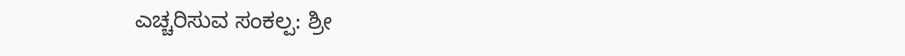ಎಚ್ಚರಿಸುವ ಸಂಕಲ್ಪ: ಶ್ರೀ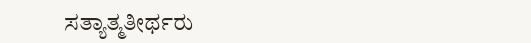ಸತ್ಯಾತ್ಮತೀರ್ಥರು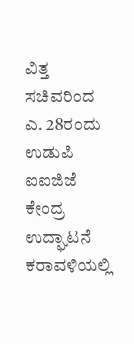ವಿತ್ತ ಸಚಿವರಿಂದ ಎ. 28ರಂದು ಉಡುಪಿ ಐಐಜಿಜೆ ಕೇಂದ್ರ ಉದ್ಘಾಟನೆ
ಕರಾವಳಿಯಲ್ಲಿ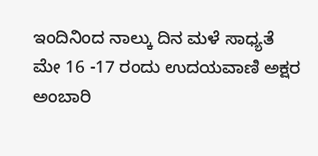ಇಂದಿನಿಂದ ನಾಲ್ಕು ದಿನ ಮಳೆ ಸಾಧ್ಯತೆ
ಮೇ 16 -17 ರಂದು ಉದಯವಾಣಿ ಅಕ್ಷರ ಅಂಬಾರಿ